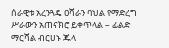ሰራዊቱ አረንጓዴ ዐሻራን ባህል የማድረግ ሥራውን አጠናክሮ ይቀጥላል – ፊልድ ማርሻል ብርሀኑ ጁላ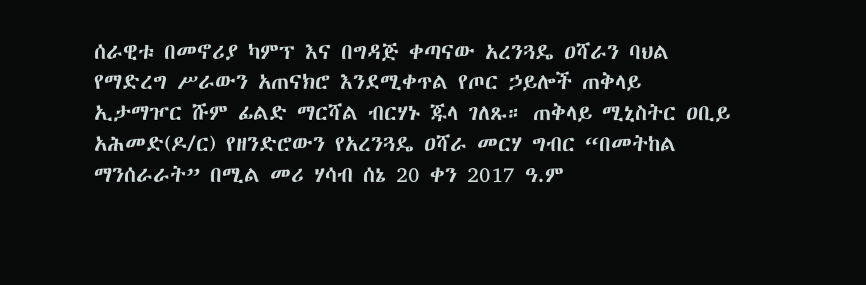ሰራዊቱ በመኖሪያ ካምፕ እና በግዳጅ ቀጣናው አረንጓዴ ዐሻራን ባህል የማድረግ ሥራውን አጠናክሮ እንደሚቀጥል የጦር ኃይሎች ጠቅላይ ኢታማዦር ሹም ፊልድ ማርሻል ብርሃኑ ጁላ ገለጹ። ጠቅላይ ሚኒስትር ዐቢይ አሕመድ(ዶ/ር) የዘንድሮውን የአረንጓዴ ዐሻራ መርሃ ግብር “በመትከል ማንሰራራት” በሚል መሪ ሃሳብ ሰኔ 20 ቀን 2017 ዓ.ም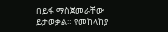በይፋ ማስጀመራቸው ይታወቃል። የመከላከያ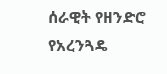ሰራዊት የዘንድሮ የአረንጓዴ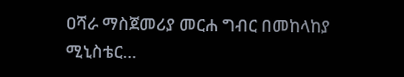ዐሻራ ማስጀመሪያ መርሐ ግብር በመከላከያ ሚኒስቴር…